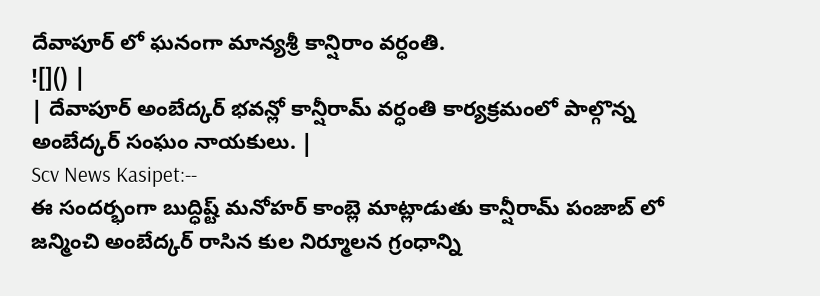దేవాపూర్ లో ఘనంగా మాన్యశ్రీ కాన్షిరాం వర్ధంతి.
![]() |
| దేవాపూర్ అంబేద్కర్ భవన్లో కాన్షీరామ్ వర్ధంతి కార్యక్రమంలో పాల్గొన్న అంబేద్కర్ సంఘం నాయకులు. |
Scv News Kasipet:--
ఈ సందర్భంగా బుద్ధిష్ట్ మనోహర్ కాంబ్లె మాట్లాడుతు కాన్షీరామ్ పంజాబ్ లో జన్మించి అంబేద్కర్ రాసిన కుల నిర్మూలన గ్రంధాన్ని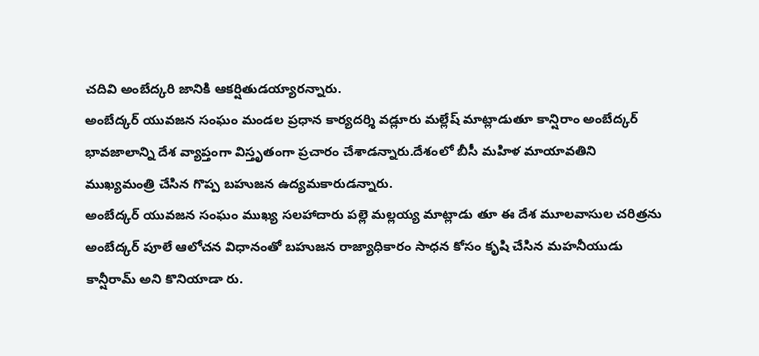చదివి అంబేద్కరి జానికి ఆకర్షితుడయ్యారన్నారు.
అంబేద్కర్ యువజన సంఘం మండల ప్రధాన కార్యదర్శి వడ్లూరు మల్లేష్ మాట్లాడుతూ కాన్షిరాం అంబేద్కర్ భావజాలాన్ని దేశ వ్యాప్తంగా విస్తృతంగా ప్రచారం చేశాడన్నారు.దేశంలో బీసీ మహిళ మాయావతిని ముఖ్యమంత్రి చేసిన గొప్ప బహుజన ఉద్యమకారుడన్నారు.
అంబేద్కర్ యువజన సంఘం ముఖ్య సలహాదారు పల్లె మల్లయ్య మాట్లాడు తూ ఈ దేశ మూలవాసుల చరిత్రను అంబేద్కర్ పూలే ఆలోచన విధానంతో బహుజన రాజ్యాధికారం సాధన కోసం కృషి చేసిన మహనీయుడు కాన్షీరామ్ అని కొనియాడా రు.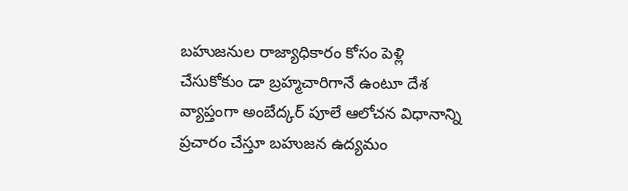బహుజనుల రాజ్యాధికారం కోసం పెళ్లి చేసుకోకుం డా బ్రహ్మచారిగానే ఉంటూ దేశ వ్యాప్తంగా అంబేద్కర్ పూలే ఆలోచన విధానాన్ని ప్రచారం చేస్తూ బహుజన ఉద్యమం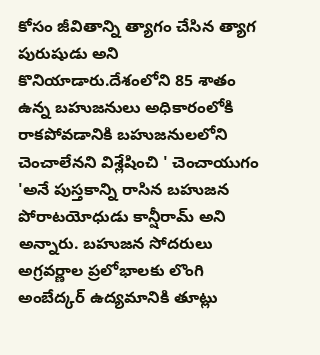కోసం జీవితాన్ని త్యాగం చేసిన త్యాగ పురుషుడు అని కొనియాడారు.దేశంలోని 85 శాతం ఉన్న బహుజనులు అధికారంలోకి రాకపోవడానికి బహుజనులలోని చెంచాలేనని విశ్లేషించి ' చెంచాయుగం 'అనే పుస్తకాన్ని రాసిన బహుజన పోరాటయోధుడు కాన్షీరామ్ అని అన్నారు. బహుజన సోదరులు అగ్రవర్ణాల ప్రలోభాలకు లొంగి అంబేద్కర్ ఉద్యమానికి తూట్లు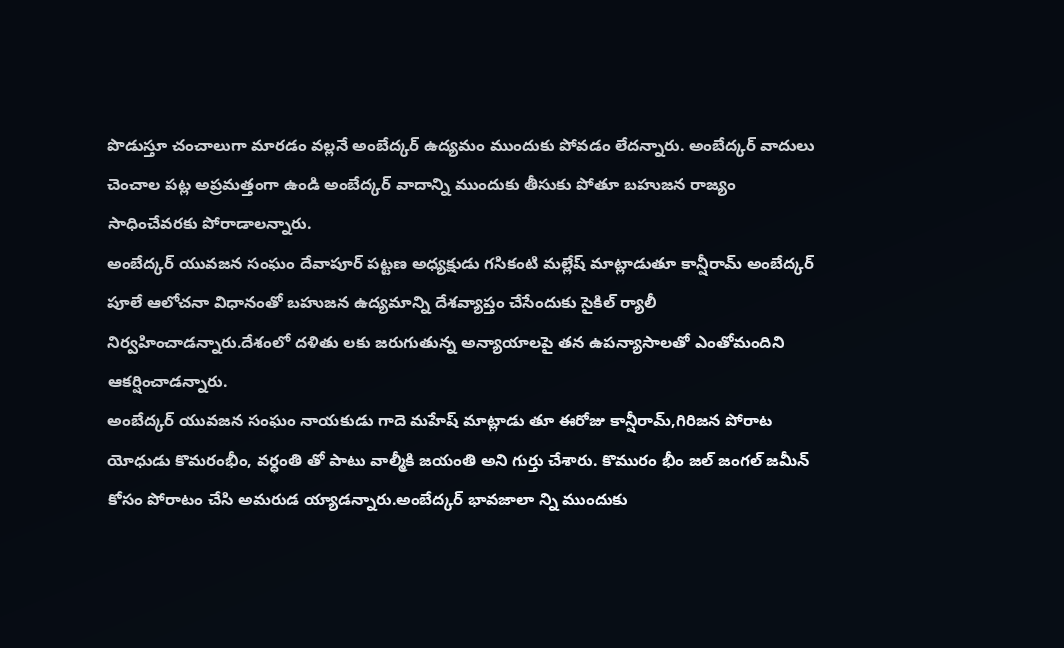పొడుస్తూ చంచాలుగా మారడం వల్లనే అంబేద్కర్ ఉద్యమం ముందుకు పోవడం లేదన్నారు. అంబేద్కర్ వాదులు చెంచాల పట్ల అప్రమత్తంగా ఉండి అంబేద్కర్ వాదాన్ని ముందుకు తీసుకు పోతూ బహుజన రాజ్యం సాధించేవరకు పోరాడాలన్నారు.
అంబేద్కర్ యువజన సంఘం దేవాపూర్ పట్టణ అధ్యక్షుడు గసికంటి మల్లేష్ మాట్లాడుతూ కాన్షీరామ్ అంబేద్కర్ పూలే ఆలోచనా విధానంతో బహుజన ఉద్యమాన్ని దేశవ్యాప్తం చేసేందుకు సైకిల్ ర్యాలీ నిర్వహించాడన్నారు.దేశంలో దళితు లకు జరుగుతున్న అన్యాయాలపై తన ఉపన్యాసాలతో ఎంతోమందిని ఆకర్షించాడన్నారు.
అంబేద్కర్ యువజన సంఘం నాయకుడు గాదె మహేష్ మాట్లాడు తూ ఈరోజు కాన్షీరామ్,గిరిజన పోరాట యోధుడు కొమరంభీం, వర్ధంతి తో పాటు వాల్మీకి జయంతి అని గుర్తు చేశారు. కొమురం భీం జల్ జంగల్ జమీన్ కోసం పోరాటం చేసి అమరుడ య్యాడన్నారు.అంబేద్కర్ భావజాలా న్ని ముందుకు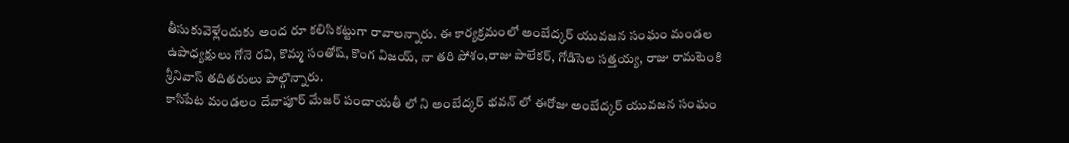తీసుకువెళ్లేందుకు అంద రూ కలిసికట్టుగా రావాలన్నారు. ఈ కార్యక్రమంలో అంబేద్కర్ యువజన సంఘం మండల ఉపాధ్యక్షులు గోనె రవి, కొమ్మ సంతోష్, కొంగ విజయ్, నా తరి పోశం,రాజు పాలేకర్, గోడిసెల సత్తయ్య, రాజు రామటెంకి శ్రీనివాస్ తదితరులు పాల్గొన్నారు.
కాసిపేట మండలం దేవాపూర్ మేజర్ పంచాయతీ లో ని అంబేద్కర్ భవన్ లో ఈరోజు అంబేద్కర్ యువజన సంఘం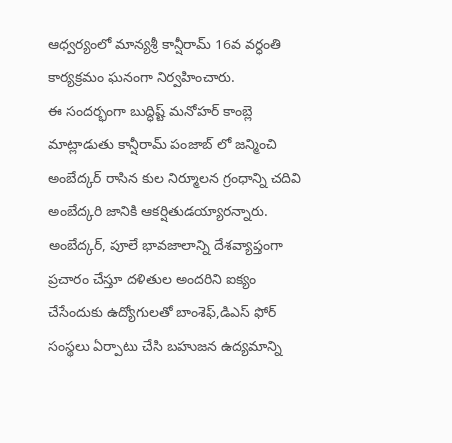ఆధ్వర్యంలో మాన్యశ్రీ కాన్షీరామ్ 16వ వర్ధంతి కార్యక్రమం ఘనంగా నిర్వహించారు.
ఈ సందర్భంగా బుద్ధిష్ట్ మనోహర్ కాంబ్లె మాట్లాడుతు కాన్షీరామ్ పంజాబ్ లో జన్మించి అంబేద్కర్ రాసిన కుల నిర్మూలన గ్రంధాన్ని చదివి అంబేద్కరి జానికి ఆకర్షితుడయ్యారన్నారు.
అంబేద్కర్, పూలే భావజాలాన్ని దేశవ్యాప్తంగా ప్రచారం చేస్తూ దళితుల అందరిని ఐక్యం చేసేందుకు ఉద్యోగులతో బాంశెఫ్,డిఎస్ ఫోర్ సంస్థలు ఏర్పాటు చేసి బహుజన ఉద్యమాన్ని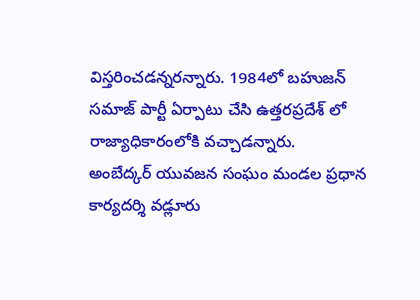విస్తరించడన్నరన్నారు. 1984లో బహుజన్ సమాజ్ పార్టీ ఏర్పాటు చేసి ఉత్తరప్రదేశ్ లో రాజ్యాధికారంలోకి వచ్చాడన్నారు.
అంబేద్కర్ యువజన సంఘం మండల ప్రధాన కార్యదర్శి వడ్లూరు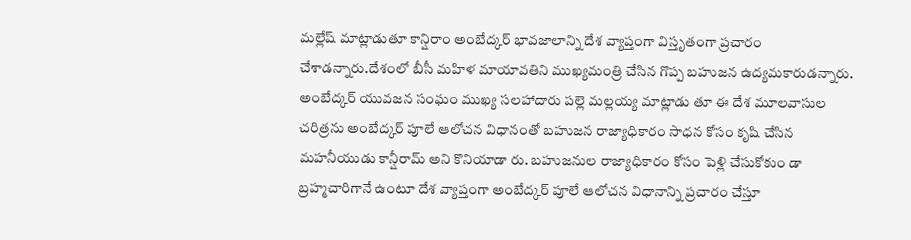మల్లేష్ మాట్లాడుతూ కాన్షిరాం అంబేద్కర్ భావజాలాన్ని దేశ వ్యాప్తంగా విస్తృతంగా ప్రచారం చేశాడన్నారు.దేశంలో బీసీ మహిళ మాయావతిని ముఖ్యమంత్రి చేసిన గొప్ప బహుజన ఉద్యమకారుడన్నారు.
అంబేద్కర్ యువజన సంఘం ముఖ్య సలహాదారు పల్లె మల్లయ్య మాట్లాడు తూ ఈ దేశ మూలవాసుల చరిత్రను అంబేద్కర్ పూలే ఆలోచన విధానంతో బహుజన రాజ్యాధికారం సాధన కోసం కృషి చేసిన మహనీయుడు కాన్షీరామ్ అని కొనియాడా రు. బహుజనుల రాజ్యాధికారం కోసం పెళ్లి చేసుకోకుం డా బ్రహ్మచారిగానే ఉంటూ దేశ వ్యాప్తంగా అంబేద్కర్ పూలే ఆలోచన విధానాన్ని ప్రచారం చేస్తూ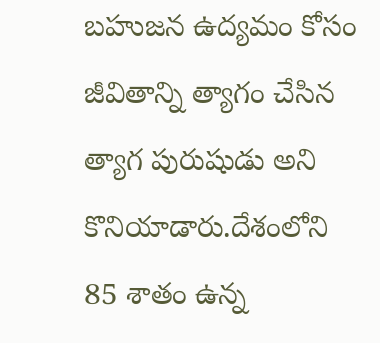బహుజన ఉద్యమం కోసం జీవితాన్ని త్యాగం చేసిన త్యాగ పురుషుడు అని కొనియాడారు.దేశంలోని 85 శాతం ఉన్న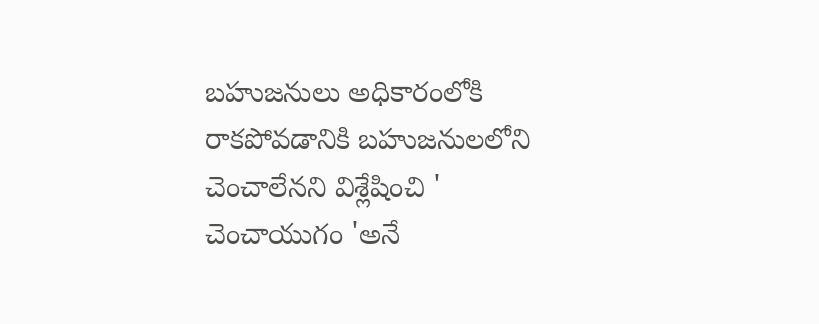బహుజనులు అధికారంలోకి రాకపోవడానికి బహుజనులలోని చెంచాలేనని విశ్లేషించి ' చెంచాయుగం 'అనే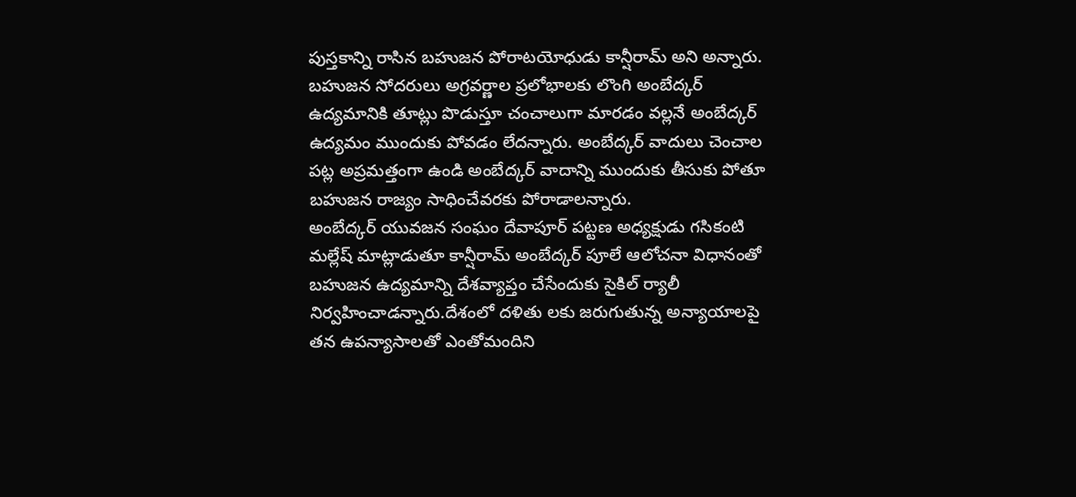పుస్తకాన్ని రాసిన బహుజన పోరాటయోధుడు కాన్షీరామ్ అని అన్నారు. బహుజన సోదరులు అగ్రవర్ణాల ప్రలోభాలకు లొంగి అంబేద్కర్ ఉద్యమానికి తూట్లు పొడుస్తూ చంచాలుగా మారడం వల్లనే అంబేద్కర్ ఉద్యమం ముందుకు పోవడం లేదన్నారు. అంబేద్కర్ వాదులు చెంచాల పట్ల అప్రమత్తంగా ఉండి అంబేద్కర్ వాదాన్ని ముందుకు తీసుకు పోతూ బహుజన రాజ్యం సాధించేవరకు పోరాడాలన్నారు.
అంబేద్కర్ యువజన సంఘం దేవాపూర్ పట్టణ అధ్యక్షుడు గసికంటి మల్లేష్ మాట్లాడుతూ కాన్షీరామ్ అంబేద్కర్ పూలే ఆలోచనా విధానంతో బహుజన ఉద్యమాన్ని దేశవ్యాప్తం చేసేందుకు సైకిల్ ర్యాలీ నిర్వహించాడన్నారు.దేశంలో దళితు లకు జరుగుతున్న అన్యాయాలపై తన ఉపన్యాసాలతో ఎంతోమందిని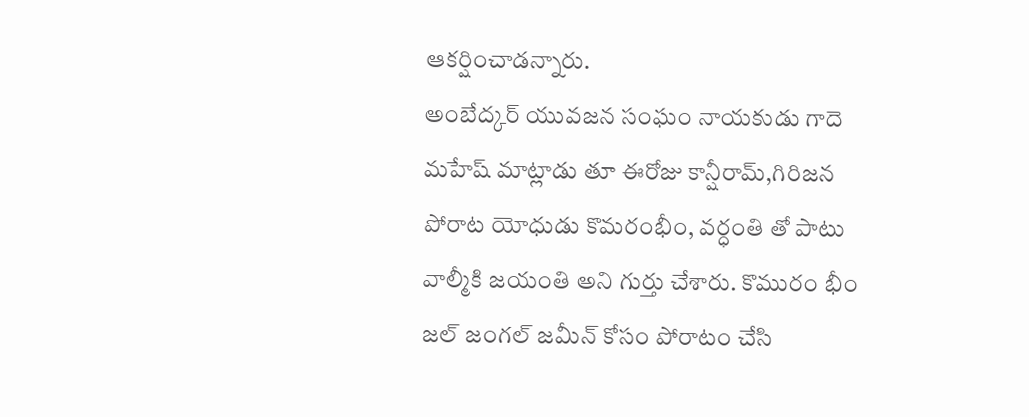ఆకర్షించాడన్నారు.
అంబేద్కర్ యువజన సంఘం నాయకుడు గాదె మహేష్ మాట్లాడు తూ ఈరోజు కాన్షీరామ్,గిరిజన పోరాట యోధుడు కొమరంభీం, వర్ధంతి తో పాటు వాల్మీకి జయంతి అని గుర్తు చేశారు. కొమురం భీం జల్ జంగల్ జమీన్ కోసం పోరాటం చేసి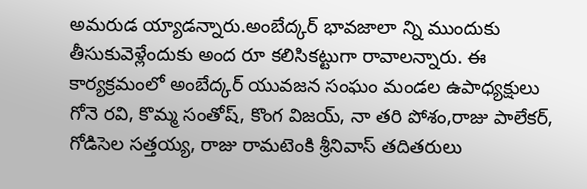అమరుడ య్యాడన్నారు.అంబేద్కర్ భావజాలా న్ని ముందుకు తీసుకువెళ్లేందుకు అంద రూ కలిసికట్టుగా రావాలన్నారు. ఈ కార్యక్రమంలో అంబేద్కర్ యువజన సంఘం మండల ఉపాధ్యక్షులు గోనె రవి, కొమ్మ సంతోష్, కొంగ విజయ్, నా తరి పోశం,రాజు పాలేకర్, గోడిసెల సత్తయ్య, రాజు రామటెంకి శ్రీనివాస్ తదితరులు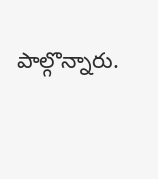పాల్గొన్నారు.